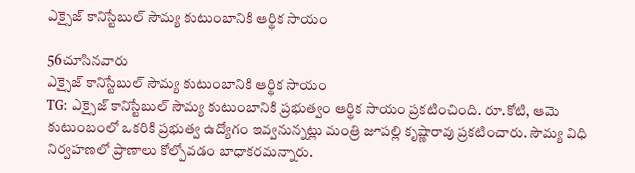ఎక్సైజ్ కానిస్టేబుల్ సౌమ్య కుటుంబానికి ఆర్థిక సాయం

56చూసినవారు
ఎక్సైజ్ కానిస్టేబుల్ సౌమ్య కుటుంబానికి ఆర్థిక సాయం
TG: ఎక్సైజ్‌ కానిస్టేబుల్ సౌమ్య కుటుంబానికి ప్రభుత్వం ఆర్థిక సాయం ప్రకటించింది. రూ.కోటి, ఆమె కుటుంబంలో ఒకరికి ప్రభుత్వ ఉద్యోగం ఇవ్వనున్నట్లు మంత్రి జూపల్లి కృష్ణారావు ప్రకటించారు. సౌమ్య విధి నిర్వహణలో ప్రాణాలు కోల్పోవడం బాధాకరమన్నారు.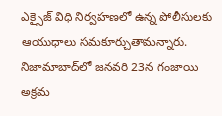ఎక్సైజ్‌ విధి నిర్వహణలో ఉన్న పోలీసులకు ఆయుధాలు సమకూర్చుతామన్నారు. నిజామాబాద్‌లో జనవరి 23న గంజాయి అక్రమ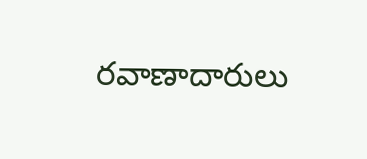రవాణాదారులు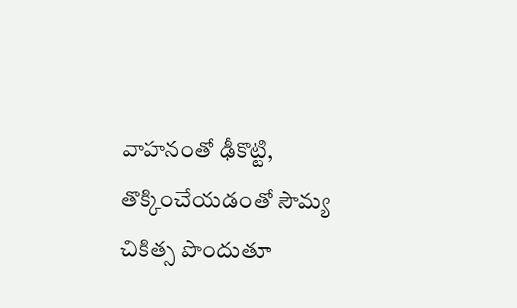వాహనంతో ఢీకొట్టి, తొక్కించేయడంతో సౌమ్య చికిత్స పొందుతూ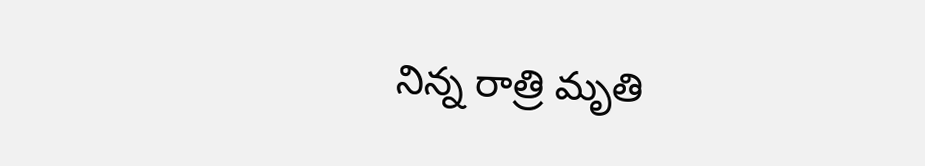నిన్న రాత్రి మృతి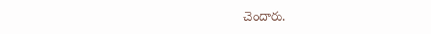చెందారు.